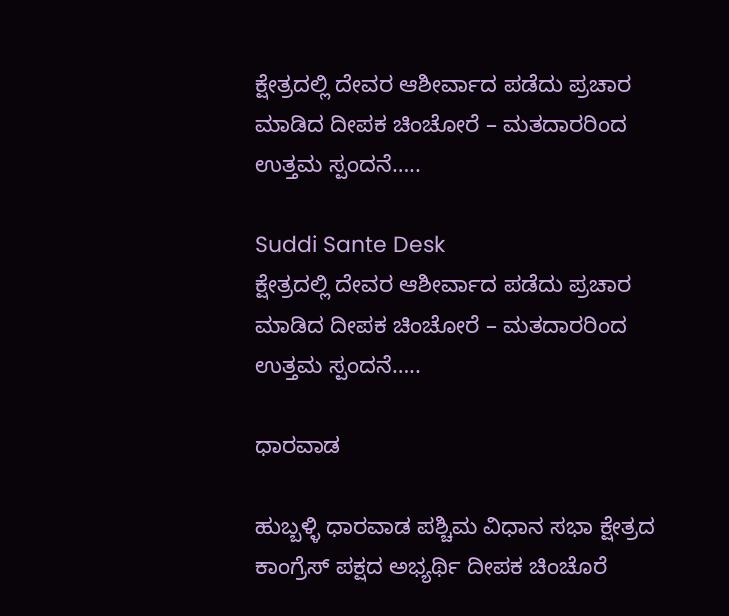ಕ್ಷೇತ್ರದಲ್ಲಿ ದೇವರ ಆಶೀರ್ವಾದ ಪಡೆದು ಪ್ರಚಾರ ಮಾಡಿದ ದೀಪಕ ಚಿಂಚೋರೆ – ಮತದಾರರಿಂದ ಉತ್ತಮ ಸ್ಪಂದನೆ…..

Suddi Sante Desk
ಕ್ಷೇತ್ರದಲ್ಲಿ ದೇವರ ಆಶೀರ್ವಾದ ಪಡೆದು ಪ್ರಚಾರ ಮಾಡಿದ ದೀಪಕ ಚಿಂಚೋರೆ – ಮತದಾರರಿಂದ ಉತ್ತಮ ಸ್ಪಂದನೆ…..

ಧಾರವಾಡ

ಹುಬ್ಬಳ್ಳಿ ಧಾರವಾಡ ಪಶ್ಚಿಮ ವಿಧಾನ ಸಭಾ ಕ್ಷೇತ್ರದ ಕಾಂಗ್ರೆಸ್ ಪಕ್ಷದ ಅಭ್ಯರ್ಥಿ ದೀಪಕ ಚಿಂಚೊರೆ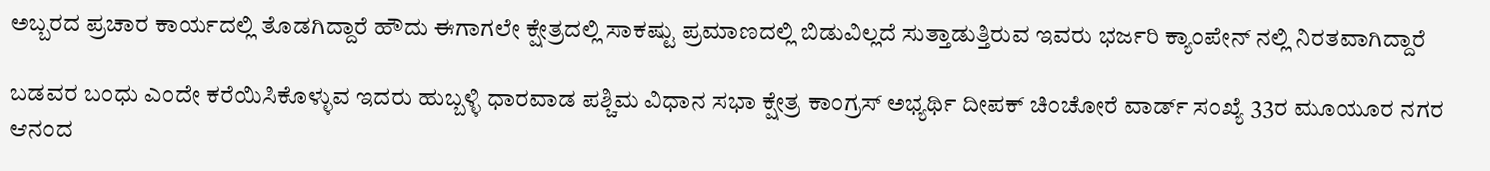ಅಬ್ಬರದ ಪ್ರಚಾರ ಕಾರ್ಯದಲ್ಲಿ ತೊಡಗಿದ್ದಾರೆ ಹೌದು ಈಗಾಗಲೇ ಕ್ಷೇತ್ರದಲ್ಲಿ ಸಾಕಷ್ಟು ಪ್ರಮಾಣದಲ್ಲಿ ಬಿಡುವಿಲ್ಲದೆ ಸುತ್ತಾಡುತ್ತಿರುವ ಇವರು ಭರ್ಜರಿ ಕ್ಯಾಂಪೇನ್ ನಲ್ಲಿ ನಿರತವಾಗಿದ್ದಾರೆ‌

ಬಡವರ ಬಂಧು ಎಂದೇ ಕರೆಯಿಸಿಕೊಳ್ಳುವ ಇದರು ಹುಬ್ಬಳ್ಳಿ ಧಾರವಾಡ ಪಶ್ಚಿಮ ವಿಧಾನ ಸಭಾ ಕ್ಷೇತ್ರ ಕಾಂಗ್ರಸ್ ಅಭ್ಯರ್ಥಿ ದೀಪಕ್ ಚಿಂಚೋರೆ ವಾರ್ಡ್ ಸಂಖ್ಯೆ 33ರ ಮೂಯೂರ ನಗರ ಆನಂದ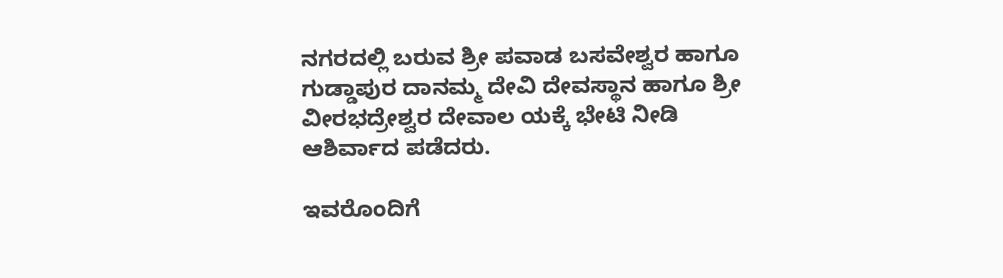ನಗರದಲ್ಲಿ ಬರುವ ಶ್ರೀ ಪವಾಡ ಬಸವೇಶ್ವರ ಹಾಗೂ ಗುಡ್ಡಾಪುರ ದಾನಮ್ಮ ದೇವಿ ದೇವಸ್ಥಾನ ಹಾಗೂ ಶ್ರೀ ವೀರಭದ್ರೇಶ್ವರ ದೇವಾಲ ಯಕ್ಕೆ ಭೇಟಿ ನೀಡಿ ಆಶಿರ್ವಾದ ಪಡೆದರು.

ಇವರೊಂದಿಗೆ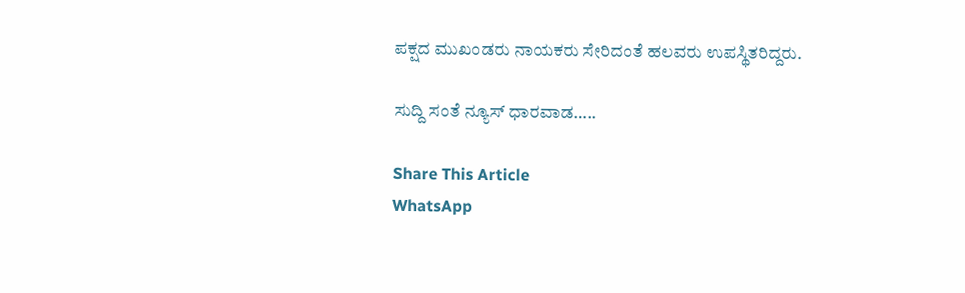ಪಕ್ಷದ ಮುಖಂಡರು ನಾಯಕರು ಸೇರಿದಂತೆ ಹಲವರು ಉಪಸ್ಥಿತರಿದ್ದರು.

ಸುದ್ದಿ ಸಂತೆ ನ್ಯೂಸ್ ಧಾರವಾಡ…..

Share This Article
WhatsApp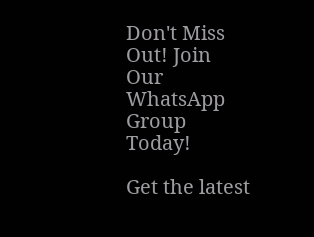Don't Miss Out! Join Our WhatsApp Group Today!

Get the latest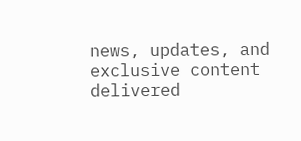news, updates, and exclusive content delivered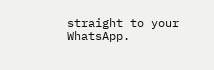straight to your WhatsApp.